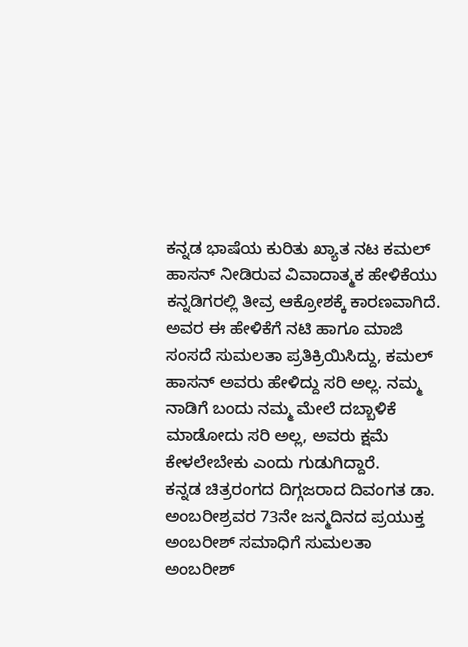ಕನ್ನಡ ಭಾಷೆಯ ಕುರಿತು ಖ್ಯಾತ ನಟ ಕಮಲ್ ಹಾಸನ್ ನೀಡಿರುವ ವಿವಾದಾತ್ಮಕ ಹೇಳಿಕೆಯು ಕನ್ನಡಿಗರಲ್ಲಿ ತೀವ್ರ ಆಕ್ರೋಶಕ್ಕೆ ಕಾರಣವಾಗಿದೆ. ಅವರ ಈ ಹೇಳಿಕೆಗೆ ನಟಿ ಹಾಗೂ ಮಾಜಿ ಸಂಸದೆ ಸುಮಲತಾ ಪ್ರತಿಕ್ರಿಯಿಸಿದ್ದು, ಕಮಲ್ ಹಾಸನ್ ಅವರು ಹೇಳಿದ್ದು ಸರಿ ಅಲ್ಲ. ನಮ್ಮ ನಾಡಿಗೆ ಬಂದು ನಮ್ಮ ಮೇಲೆ ದಬ್ಬಾಳಿಕೆ ಮಾಡೋದು ಸರಿ ಅಲ್ಲ, ಅವರು ಕ್ಷಮೆ ಕೇಳಲೇಬೇಕು ಎಂದು ಗುಡುಗಿದ್ದಾರೆ.
ಕನ್ನಡ ಚಿತ್ರರಂಗದ ದಿಗ್ಗಜರಾದ ದಿವಂಗತ ಡಾ. ಅಂಬರೀಶ್ರವರ 73ನೇ ಜನ್ಮದಿನದ ಪ್ರಯುಕ್ತ ಅಂಬರೀಶ್ ಸಮಾಧಿಗೆ ಸುಮಲತಾ ಅಂಬರೀಶ್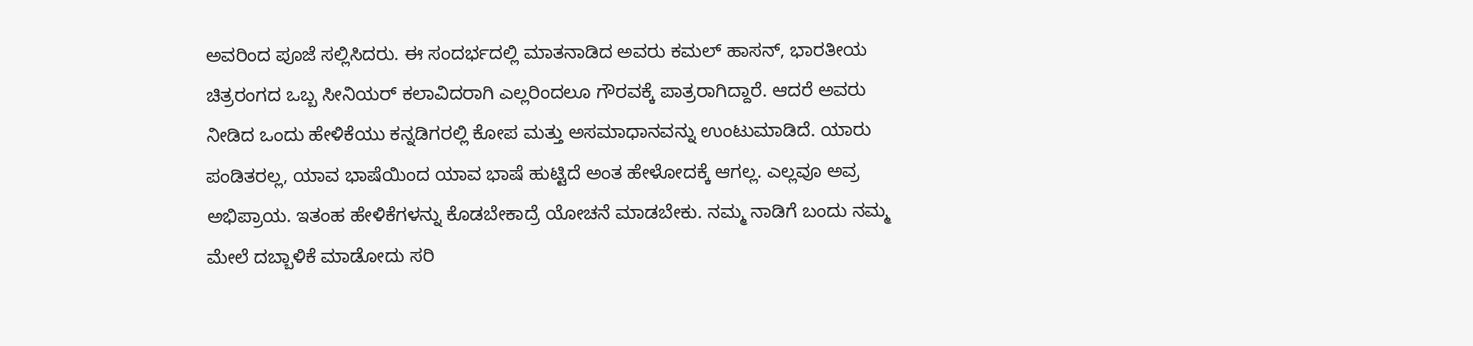ಅವರಿಂದ ಪೂಜೆ ಸಲ್ಲಿಸಿದರು. ಈ ಸಂದರ್ಭದಲ್ಲಿ ಮಾತನಾಡಿದ ಅವರು ಕಮಲ್ ಹಾಸನ್, ಭಾರತೀಯ ಚಿತ್ರರಂಗದ ಒಬ್ಬ ಸೀನಿಯರ್ ಕಲಾವಿದರಾಗಿ ಎಲ್ಲರಿಂದಲೂ ಗೌರವಕ್ಕೆ ಪಾತ್ರರಾಗಿದ್ದಾರೆ. ಆದರೆ ಅವರು ನೀಡಿದ ಒಂದು ಹೇಳಿಕೆಯು ಕನ್ನಡಿಗರಲ್ಲಿ ಕೋಪ ಮತ್ತು ಅಸಮಾಧಾನವನ್ನು ಉಂಟುಮಾಡಿದೆ. ಯಾರು ಪಂಡಿತರಲ್ಲ, ಯಾವ ಭಾಷೆಯಿಂದ ಯಾವ ಭಾಷೆ ಹುಟ್ಟಿದೆ ಅಂತ ಹೇಳೋದಕ್ಕೆ ಆಗಲ್ಲ. ಎಲ್ಲವೂ ಅವ್ರ ಅಭಿಪ್ರಾಯ. ಇತಂಹ ಹೇಳಿಕೆಗಳನ್ನು ಕೊಡಬೇಕಾದ್ರೆ ಯೋಚನೆ ಮಾಡಬೇಕು. ನಮ್ಮ ನಾಡಿಗೆ ಬಂದು ನಮ್ಮ ಮೇಲೆ ದಬ್ಬಾಳಿಕೆ ಮಾಡೋದು ಸರಿ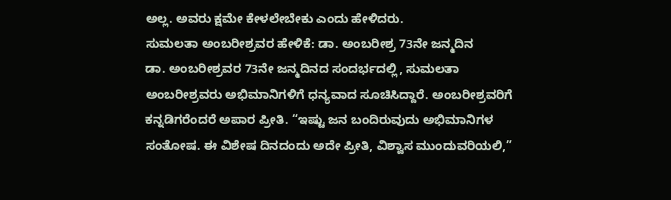ಅಲ್ಲ. ಅವರು ಕ್ಷಮೇ ಕೇಳಲೇಬೇಕು ಎಂದು ಹೇಳಿದರು.
ಸುಮಲತಾ ಅಂಬರೀಶ್ರವರ ಹೇಳಿಕೆ: ಡಾ. ಅಂಬರೀಶ್ರ 73ನೇ ಜನ್ಮದಿನ
ಡಾ. ಅಂಬರೀಶ್ರವರ 73ನೇ ಜನ್ಮದಿನದ ಸಂದರ್ಭದಲ್ಲಿ, ಸುಮಲತಾ ಅಂಬರೀಶ್ರವರು ಅಭಿಮಾನಿಗಳಿಗೆ ಧನ್ಯವಾದ ಸೂಚಿಸಿದ್ದಾರೆ. ಅಂಬರೀಶ್ರವರಿಗೆ ಕನ್ನಡಿಗರೆಂದರೆ ಅಪಾರ ಪ್ರೀತಿ. “ಇಷ್ಟು ಜನ ಬಂದಿರುವುದು ಅಭಿಮಾನಿಗಳ ಸಂತೋಷ. ಈ ವಿಶೇಷ ದಿನದಂದು ಅದೇ ಪ್ರೀತಿ, ವಿಶ್ವಾಸ ಮುಂದುವರಿಯಲಿ,”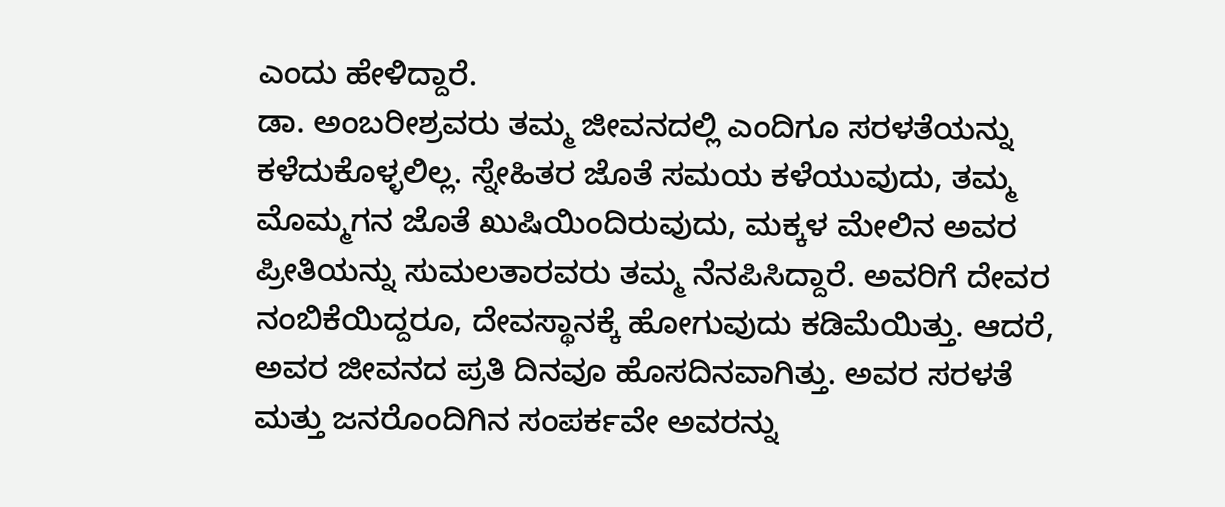ಎಂದು ಹೇಳಿದ್ದಾರೆ.
ಡಾ. ಅಂಬರೀಶ್ರವರು ತಮ್ಮ ಜೀವನದಲ್ಲಿ ಎಂದಿಗೂ ಸರಳತೆಯನ್ನು ಕಳೆದುಕೊಳ್ಳಲಿಲ್ಲ. ಸ್ನೇಹಿತರ ಜೊತೆ ಸಮಯ ಕಳೆಯುವುದು, ತಮ್ಮ ಮೊಮ್ಮಗನ ಜೊತೆ ಖುಷಿಯಿಂದಿರುವುದು, ಮಕ್ಕಳ ಮೇಲಿನ ಅವರ ಪ್ರೀತಿಯನ್ನು ಸುಮಲತಾರವರು ತಮ್ಮ ನೆನಪಿಸಿದ್ದಾರೆ. ಅವರಿಗೆ ದೇವರ ನಂಬಿಕೆಯಿದ್ದರೂ, ದೇವಸ್ಥಾನಕ್ಕೆ ಹೋಗುವುದು ಕಡಿಮೆಯಿತ್ತು. ಆದರೆ, ಅವರ ಜೀವನದ ಪ್ರತಿ ದಿನವೂ ಹೊಸದಿನವಾಗಿತ್ತು. ಅವರ ಸರಳತೆ ಮತ್ತು ಜನರೊಂದಿಗಿನ ಸಂಪರ್ಕವೇ ಅವರನ್ನು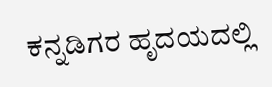ಕನ್ನಡಿಗರ ಹೃದಯದಲ್ಲಿ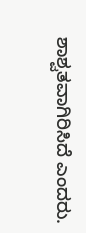ಶಾಶ್ವತವಾಗಿರಿಸಿದೆ ಎಂದರು.